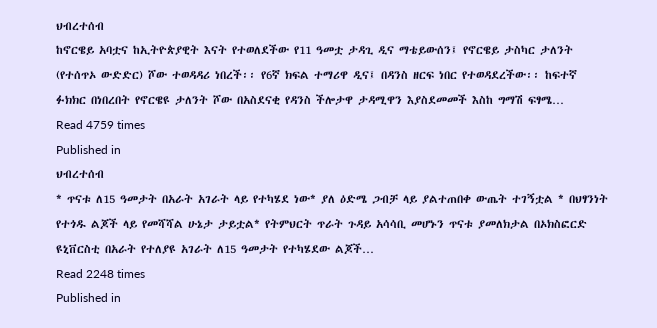ህብረተሰብ
ከኖርዌይ አባቷና ከኢትዮጵያዊት እናት የተወለደችው የ11 ዓመቷ ታዳጊ ዲና ማቴይውሰን፤ የኖርዌይ ታስካር ታለንት (የተሰጥኦ ውድድር) ሾው ተወዳዳሪ ነበረች፡፡ የ6ኛ ክፍል ተማሪዋ ዲና፤ በዳንስ ዘርፍ ነበር የተወዳደረችው፡፡ ከፍተኛ ፉክክር በነበረበት የኖርዌዩ ታለንት ሾው በአስደናቂ የዳንስ ችሎታዋ ታዳሚዋን እያስደመመች እስከ ግማሽ ፍፃሜ…
Read 4759 times
Published in
ህብረተሰብ
* ጥናቱ ለ15 ዓመታት በአራት አገራት ላይ የተካሄደ ነው* ያለ ዕድሜ ጋብቻ ላይ ያልተጠበቀ ውጤት ተገኝቷል * በህፃንነት የተጎዱ ልጆች ላይ የመሻሻል ሁኔታ ታይቷል* የትምህርት ጥራት ጉዳይ አሳሳቢ መሆኑን ጥናቱ ያመለክታል በኦክስፎርድ ዩኒቨርስቲ በአራት የተለያዩ አገራት ለ15 ዓመታት የተካሄደው ልጆች…
Read 2248 times
Published in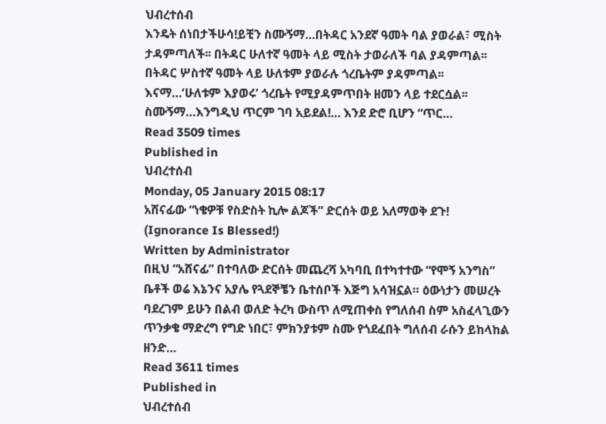ህብረተሰብ
እንዴት ሰነበታችሁሳ!ይቺን ስሙኝማ…በትዳር አንደኛ ዓመት ባል ያወራል፣ ሚስት ታዳምጣለች፡፡ በትዳር ሁለተኛ ዓመት ላይ ሚስት ታወራለች ባል ያዳምጣል፡፡ በትዳር ሦስተኛ ዓመት ላይ ሁለቱም ያወራሉ ጎረቤትም ያዳምጣል፡፡ እናማ…‘ሁለቱም እያወሩ’ ጎረቤት የሚያዳምጥበት ዘመን ላይ ተደርሷል፡፡ ስሙኝማ…እንግዲህ ጥርም ገባ አይደል!… እንደ ድሮ ቢሆን “ጥር…
Read 3509 times
Published in
ህብረተሰብ
Monday, 05 January 2015 08:17
አሸናፊው “ነቄዎቹ የስድስት ኪሎ ልጆች” ድርሰት ወይ አለማወቅ ደጉ! (Ignorance Is Blessed!)
Written by Administrator
በዚህ “አሸናፊ” በተባለው ድርሰት መጨረሻ አካባቢ በተካተተው “የሞኝ አንግስ” ቤቶች ወሬ እኔንና አያሌ የጓደኞቼን ቤተሰቦች እጅግ አሳዝኗል። ዕውነታን መሠረት ባደረገም ይሁን በልብ ወለድ ትረካ ውስጥ ለሚጠቀስ የግለሰብ ስም አስፈላጊውን ጥንቃቄ ማድረግ የግድ ነበር፣ ምክንያቱም ስሙ የጎደፈበት ግለሰብ ራሱን ይከላከል ዘንድ…
Read 3611 times
Published in
ህብረተሰብ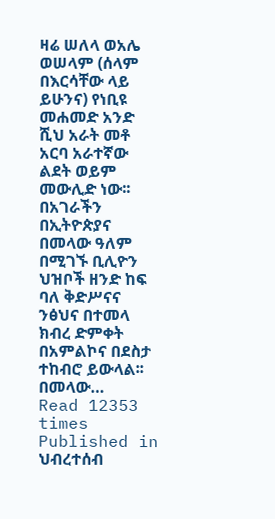ዛሬ ሠለላ ወአሌ ወሠላም (ሰላም በእርሳቸው ላይ ይሁንና) የነቢዩ መሐመድ አንድ ሺህ አራት መቶ አርባ አራተኛው ልደት ወይም መውሊድ ነው፡፡ በአገራችን በኢትዮጵያና በመላው ዓለም በሚገኙ ቢሊዮን ህዝቦች ዘንድ ከፍ ባለ ቅድሥናና ንፅህና በተመላ ክብረ ድምቀት በአምልኮና በደስታ ተከብሮ ይውላል፡፡ በመላው…
Read 12353 times
Published in
ህብረተሰብ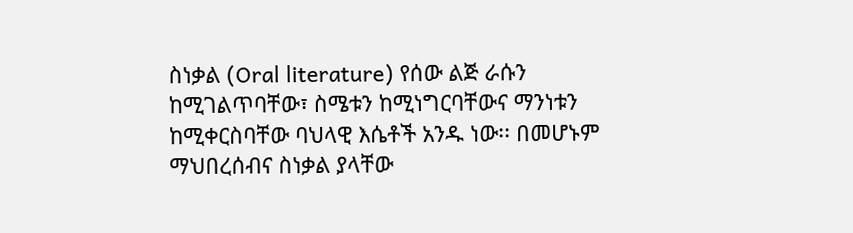ስነቃል (Oral literature) የሰው ልጅ ራሱን ከሚገልጥባቸው፣ ስሜቱን ከሚነግርባቸውና ማንነቱን ከሚቀርስባቸው ባህላዊ እሴቶች አንዱ ነው፡፡ በመሆኑም ማህበረሰብና ስነቃል ያላቸው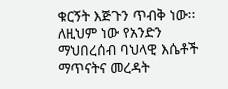ቁርኝት እጅጉን ጥብቅ ነው፡፡ ለዚህም ነው የአንድን ማህበረሰብ ባህላዊ እሴቶች ማጥናትና መረዳት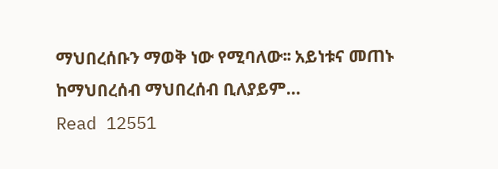ማህበረሰቡን ማወቅ ነው የሚባለው፡፡ አይነቱና መጠኑ ከማህበረሰብ ማህበረሰብ ቢለያይም…
Read 12551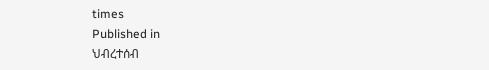times
Published in
ህብረተሰብ